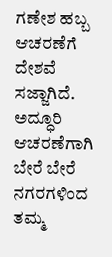ಗಣೇಶ ಹಬ್ಬ ಆಚರಣೆಗೆ ದೇಶವೆ ಸಜ್ಜಾಗಿದೆ. ಅದ್ಧೂರಿ ಆಚರಣೆಗಾಗಿ ಬೇರೆ ಬೇರೆ ನಗರಗಳಿಂದ ತಮ್ಮ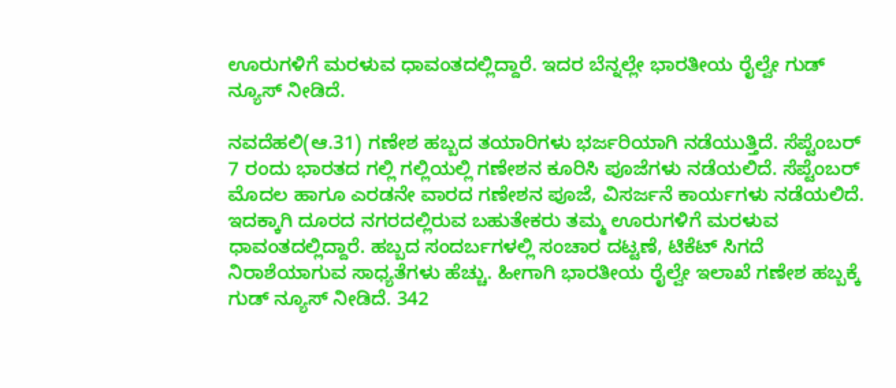ಊರುಗಳಿಗೆ ಮರಳುವ ಧಾವಂತದಲ್ಲಿದ್ದಾರೆ. ಇದರ ಬೆನ್ನಲ್ಲೇ ಭಾರತೀಯ ರೈಲ್ವೇ ಗುಡ್ ನ್ಯೂಸ್ ನೀಡಿದೆ.

ನವದೆಹಲಿ(ಆ.31) ಗಣೇಶ ಹಬ್ಬದ ತಯಾರಿಗಳು ಭರ್ಜರಿಯಾಗಿ ನಡೆಯುತ್ತಿದೆ. ಸೆಪ್ಟೆಂಬರ್ 7 ರಂದು ಭಾರತದ ಗಲ್ಲಿ ಗಲ್ಲಿಯಲ್ಲಿ ಗಣೇಶನ ಕೂರಿಸಿ ಪೂಜೆಗಳು ನಡೆಯಲಿದೆ. ಸೆಪ್ಟೆಂಬರ್ ಮೊದಲ ಹಾಗೂ ಎರಡನೇ ವಾರದ ಗಣೇಶನ ಪೂಜೆ, ವಿಸರ್ಜನೆ ಕಾರ್ಯಗಳು ನಡೆಯಲಿದೆ. ಇದಕ್ಕಾಗಿ ದೂರದ ನಗರದಲ್ಲಿರುವ ಬಹುತೇಕರು ತಮ್ಮ ಊರುಗಳಿಗೆ ಮರಳುವ ಧಾವಂತದಲ್ಲಿದ್ದಾರೆ. ಹಬ್ಬದ ಸಂದರ್ಬಗಳಲ್ಲಿ ಸಂಚಾರ ದಟ್ಟಣೆ, ಟಿಕೆಟ್ ಸಿಗದೆ ನಿರಾಶೆಯಾಗುವ ಸಾಧ್ಯತೆಗಳು ಹೆಚ್ಚು. ಹೀಗಾಗಿ ಭಾರತೀಯ ರೈಲ್ವೇ ಇಲಾಖೆ ಗಣೇಶ ಹಬ್ಬಕ್ಕೆ ಗುಡ್ ನ್ಯೂಸ್ ನೀಡಿದೆ. 342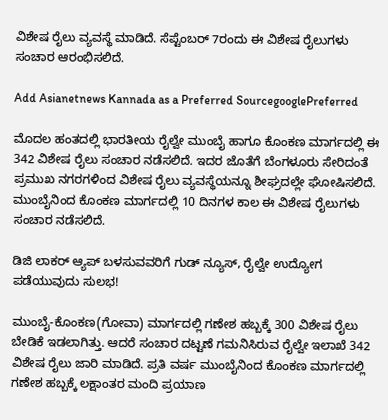ವಿಶೇಷ ರೈಲು ವ್ಯವಸ್ಥೆ ಮಾಡಿದೆ. ಸೆಪ್ಟೆಂಬರ್ 7ರಂದು ಈ ವಿಶೇಷ ರೈಲುಗಳು ಸಂಚಾರ ಆರಂಭಿಸಲಿದೆ.

Add Asianetnews Kannada as a Preferred SourcegooglePreferred

ಮೊದಲ ಹಂತದಲ್ಲಿ ಭಾರತೀಯ ರೈಲ್ವೇ ಮುಂಬೈ ಹಾಗೂ ಕೊಂಕಣ ಮಾರ್ಗದಲ್ಲಿ ಈ 342 ವಿಶೇಷ ರೈಲು ಸಂಚಾರ ನಡೆಸಲಿದೆ. ಇದರ ಜೊತೆಗೆ ಬೆಂಗಳೂರು ಸೇರಿದಂತೆ ಪ್ರಮುಖ ನಗರಗಳಿಂದ ವಿಶೇಷ ರೈಲು ವ್ಯವಸ್ಥೆಯನ್ನೂ ಶೀಘ್ರದಲ್ಲೇ ಘೋಷಿಸಲಿದೆ. ಮುಂಬೈನಿಂದ ಕೊಂಕಣ ಮಾರ್ಗದಲ್ಲಿ 10 ದಿನಗಳ ಕಾಲ ಈ ವಿಶೇಷ ರೈಲುಗಳು ಸಂಚಾರ ನಡೆಸಲಿದೆ.

ಡಿಜಿ ಲಾಕರ್ ಆ್ಯಪ್ ಬಳಸುವವರಿಗೆ ಗುಡ್ ನ್ಯೂಸ್, ರೈಲ್ವೇ ಉದ್ಯೋಗ ಪಡೆಯುವುದು ಸುಲಭ!

ಮುಂಬೈ-ಕೊಂಕಣ(ಗೋವಾ) ಮಾರ್ಗದಲ್ಲಿ ಗಣೇಶ ಹಬ್ಬಕ್ಕೆ 300 ವಿಶೇಷ ರೈಲು ಬೇಡಿಕೆ ಇಡಲಾಗಿತ್ತು. ಆದರೆ ಸಂಚಾರ ದಟ್ಟಣೆ ಗಮನಿಸಿರುವ ರೈಲ್ವೇ ಇಲಾಖೆ 342 ವಿಶೇಷ ರೈಲು ಜಾರಿ ಮಾಡಿದೆ. ಪ್ರತಿ ವರ್ಷ ಮುಂಬೈನಿಂದ ಕೊಂಕಣ ಮಾರ್ಗದಲ್ಲಿ ಗಣೇಶ ಹಬ್ಬಕ್ಕೆ ಲಕ್ಷಾಂತರ ಮಂದಿ ಪ್ರಯಾಣ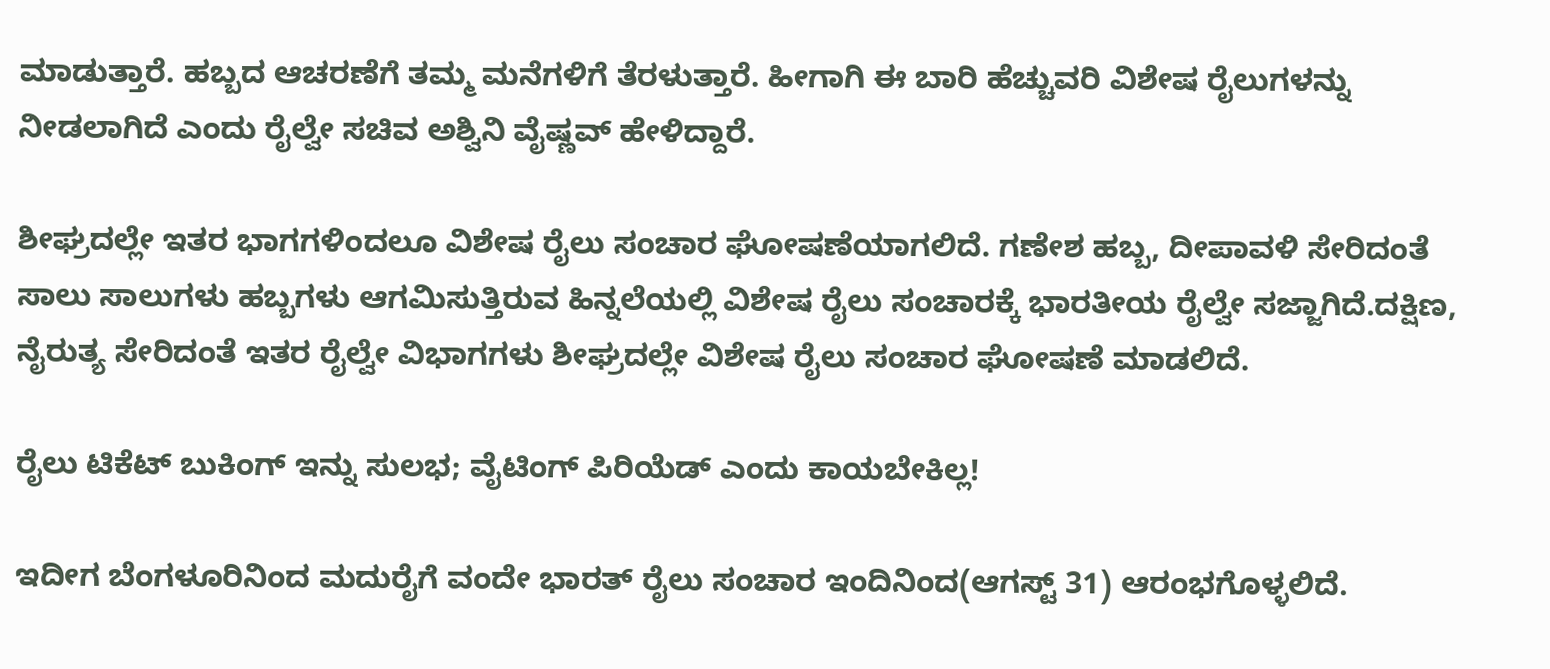ಮಾಡುತ್ತಾರೆ. ಹಬ್ಬದ ಆಚರಣೆಗೆ ತಮ್ಮ ಮನೆಗಳಿಗೆ ತೆರಳುತ್ತಾರೆ. ಹೀಗಾಗಿ ಈ ಬಾರಿ ಹೆಚ್ಚುವರಿ ವಿಶೇಷ ರೈಲುಗಳನ್ನು ನೀಡಲಾಗಿದೆ ಎಂದು ರೈಲ್ವೇ ಸಚಿವ ಅಶ್ವಿನಿ ವೈಷ್ಣವ್ ಹೇಳಿದ್ದಾರೆ.

ಶೀಘ್ರದಲ್ಲೇ ಇತರ ಭಾಗಗಳಿಂದಲೂ ವಿಶೇಷ ರೈಲು ಸಂಚಾರ ಘೋಷಣೆಯಾಗಲಿದೆ. ಗಣೇಶ ಹಬ್ಬ, ದೀಪಾವಳಿ ಸೇರಿದಂತೆ ಸಾಲು ಸಾಲುಗಳು ಹಬ್ಬಗಳು ಆಗಮಿಸುತ್ತಿರುವ ಹಿನ್ನಲೆಯಲ್ಲಿ ವಿಶೇಷ ರೈಲು ಸಂಚಾರಕ್ಕೆ ಭಾರತೀಯ ರೈಲ್ವೇ ಸಜ್ಜಾಗಿದೆ.ದಕ್ಷಿಣ, ನೈರುತ್ಯ ಸೇರಿದಂತೆ ಇತರ ರೈಲ್ವೇ ವಿಭಾಗಗಳು ಶೀಘ್ರದಲ್ಲೇ ವಿಶೇಷ ರೈಲು ಸಂಚಾರ ಘೋಷಣೆ ಮಾಡಲಿದೆ.

ರೈಲು ಟಿಕೆಟ್ ಬುಕಿಂಗ್ ಇನ್ನು ಸುಲಭ; ವೈಟಿಂಗ್ ಪಿರಿಯೆಡ್‌ ಎಂದು ಕಾಯಬೇಕಿಲ್ಲ!

ಇದೀಗ ಬೆಂಗಳೂರಿನಿಂದ ಮದುರೈಗೆ ವಂದೇ ಭಾರತ್ ರೈಲು ಸಂಚಾರ ಇಂದಿನಿಂದ(ಆಗಸ್ಟ್ 31) ಆರಂಭಗೊಳ್ಳಲಿದೆ.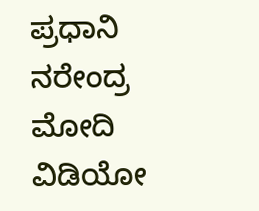ಪ್ರಧಾನಿ ನರೇಂದ್ರ ಮೋದಿ ವಿಡಿಯೋ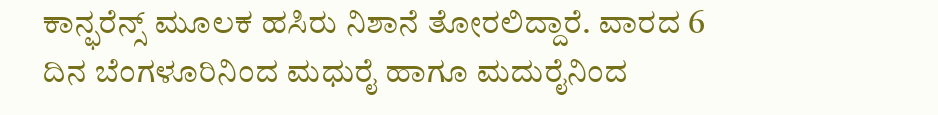ಕಾನ್ಫರೆನ್ಸ್ ಮೂಲಕ ಹಸಿರು ನಿಶಾನೆ ತೋರಲಿದ್ದಾರೆ. ವಾರದ 6 ದಿನ ಬೆಂಗಳೂರಿನಿಂದ ಮಧುರೈ ಹಾಗೂ ಮದುರೈನಿಂದ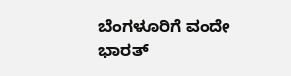ಬೆಂಗಳೂರಿಗೆ ವಂದೇ ಭಾರತ್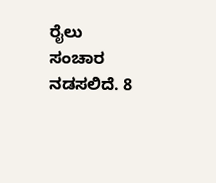ರೈಲು ಸಂಚಾರ ನಡಸಲಿದೆ. 8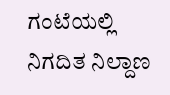ಗಂಟೆಯಲ್ಲಿ ನಿಗದಿತ ನಿಲ್ದಾಣ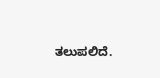ತಲುಪಲಿದೆ.